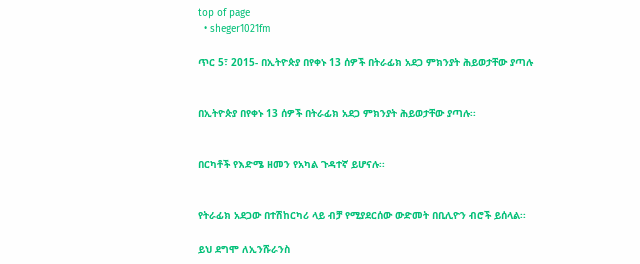top of page
  • sheger1021fm

ጥር 5፣ 2015- በኢትዮጵያ በየቀኑ 13 ሰዎች በትራፊክ አደጋ ምክንያት ሕይወታቸው ያጣሉ


በኢትዮጵያ በየቀኑ 13 ሰዎች በትራፊክ አደጋ ምክንያት ሕይወታቸው ያጣሉ፡፡


በርካቶች የእድሜ ዘመን የአካል ጉዳተኛ ይሆናሉ፡፡


የትራፊክ አደጋው በተሽከርካሪ ላይ ብቻ የሚያደርሰው ውድመት በቢሊዮን ብሮች ይሰላል፡፡

ይህ ደግሞ ለኢንሹራንስ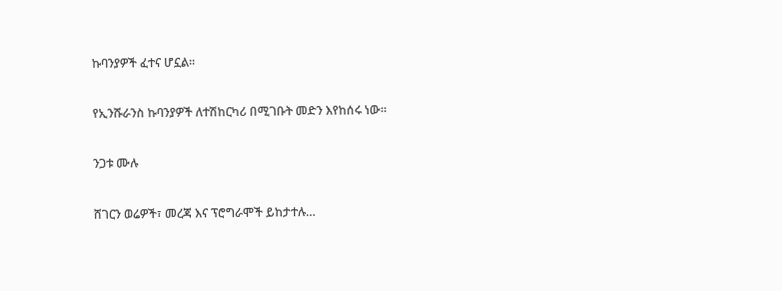ኩባንያዎች ፈተና ሆኗል፡፡


የኢንሹራንስ ኩባንያዎች ለተሽከርካሪ በሚገቡት መድን እየከሰሩ ነው፡፡


ንጋቱ ሙሉ


ሸገርን ወሬዎች፣ መረጃ እና ፕሮግራሞች ይከታተሉ…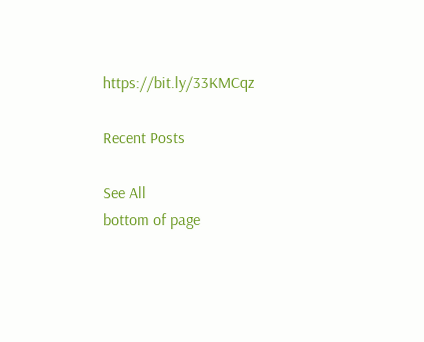https://bit.ly/33KMCqz

Recent Posts

See All
bottom of page